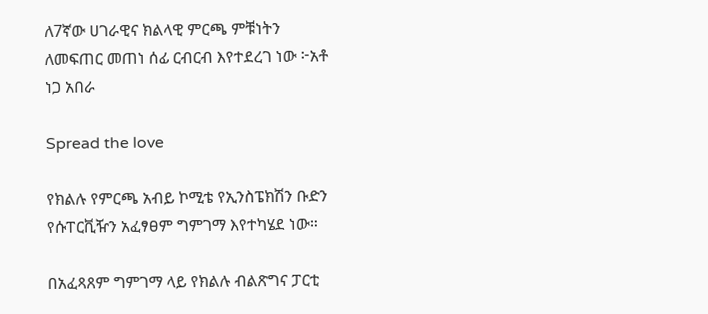ለ7ኛው ሀገራዊና ክልላዊ ምርጫ ምቹነትን ለመፍጠር መጠነ ሰፊ ርብርብ እየተደረገ ነው ፦አቶ ነጋ አበራ

Spread the love

የክልሉ የምርጫ አብይ ኮሚቴ የኢንስፔክሽን ቡድን የሱፐርቪዥን አፈፃፀም ግምገማ እየተካሄደ ነው።

በአፈጻጸም ግምገማ ላይ የክልሉ ብልጽግና ፓርቲ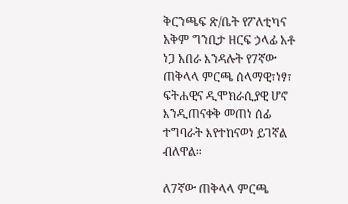ቅርንጫፍ ጽ/ቤት የፖለቲካና አቅም ግንቢታ ዘርፍ ኃላፊ አቶ ነጋ አበራ እንዳሉት የ7ኛው ጠቅላላ ምርጫ ሰላማዊ፣ነፃ፣ ፍትሐዊና ዲሞክራሲያዊ ሆኖ እንዲጠናቀቅ መጠነ ሰፊ ተግባራት እየተከናወነ ይገኛል ብለዋል።

ለ7ኛው ጠቅላላ ምርጫ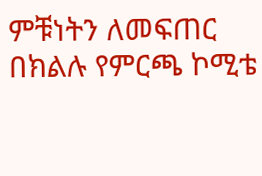ምቹነትን ለመፍጠር በክልሉ የምርጫ ኮሚቴ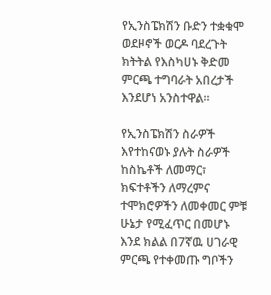የኢንስፔክሽን ቡድን ተቋቁሞ ወደዞኖች ወርዶ ባደረጉት ክትትል የእስካሀኑ ቅድመ ምርጫ ተግባራት አበረታች እንደሆነ አንስተዋል።

የኢንስፔክሽን ስራዎች እየተከናወኑ ያሉት ስራዎች ከስኬቶች ለመማር፣ ክፍተቶችን ለማረምና ተሞክሮዎችን ለመቀመር ምቹ ሁኔታ የሚፈጥር በመሆኑ እንደ ክልል በ7ኛዉ ሀገራዊ ምርጫ የተቀመጡ ግቦችን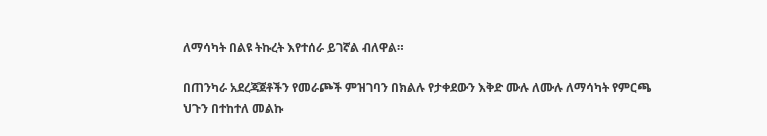ለማሳካት በልዩ ትኩረት እየተሰራ ይገኛል ብለዋል።

በጠንካራ አደረጃጀቶችን የመራጮች ምዝገባን በክልሉ የታቀደውን እቅድ ሙሉ ለሙሉ ለማሳካት የምርጫ ህጉን በተከተለ መልኩ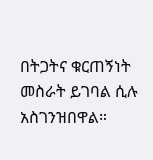በትጋትና ቁርጠኝነት መስራት ይገባል ሲሉ አስገንዝበዋል።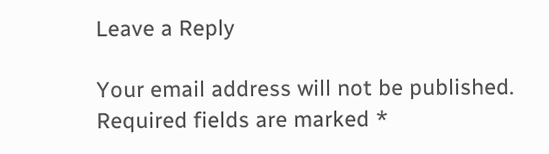Leave a Reply

Your email address will not be published. Required fields are marked *